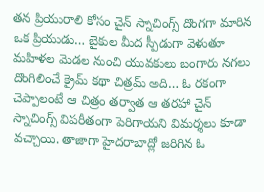తన ప్రియురాలి కోసం చైన్ స్నాచింగ్స్ దొంగగా మారిన ఒక ప్రియుడు… బైకుల మీద స్పీడుగా వెళుతూ మహిళల మెడల నుంచి యువకులు బంగారు నగలు దొంగిలించే క్రైమ్ కథా చిత్రమ్ అది… ఓ రకంగా చెప్పాలంటే ఆ చిత్రం తర్వాత ఆ తరహా చైన్ స్నాచింగ్స్ విపరీతంగా పెరిగాయని విమర్శలు కూడా వచ్చాయి. తాజాగా హైదరాబాద్లో జరిగిన ఓ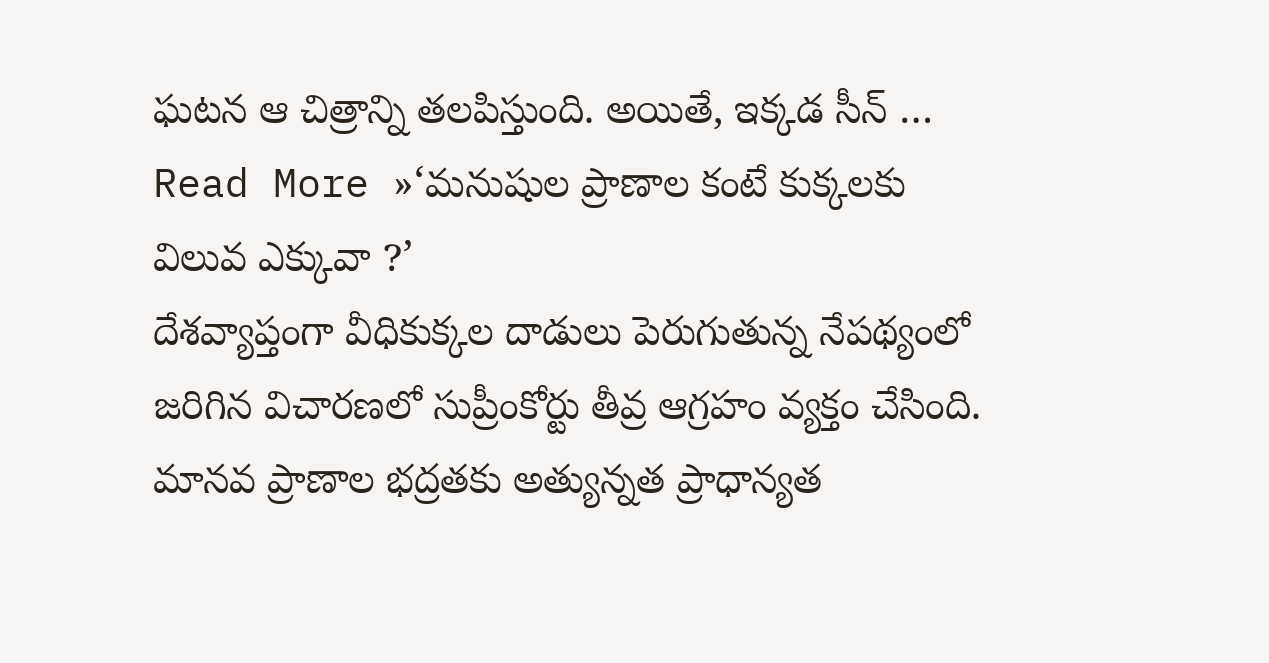ఘటన ఆ చిత్రాన్ని తలపిస్తుంది. అయితే, ఇక్కడ సీన్ …
Read More »‘మనుషుల ప్రాణాల కంటే కుక్కలకు విలువ ఎక్కువా ?’
దేశవ్యాప్తంగా వీధికుక్కల దాడులు పెరుగుతున్న నేపథ్యంలో జరిగిన విచారణలో సుప్రీంకోర్టు తీవ్ర ఆగ్రహం వ్యక్తం చేసింది. మానవ ప్రాణాల భద్రతకు అత్యున్నత ప్రాధాన్యత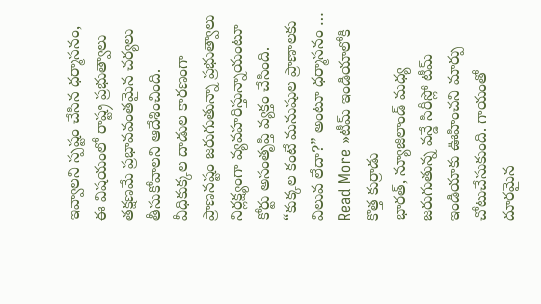ఇవ్వాలని స్పష్టం చేసిన ధర్మాసనం, ఈ విషయంలో రాష్ట్ర ప్రభుత్వాలు తక్షణమే ప్రభావవంతమైన చర్యలు తీసుకోవాలని ఆదేశించింది. వీధికుక్కల దాడుల కారణంగా ప్రాణనష్టం జరుగుతున్నా ప్రభుత్వాలు నిర్లక్ష్యంగా వ్యవహరిస్తున్నాయంటూ కోర్టు అసంతృప్తి వ్యక్తం చేసింది. “కుక్కల కంటే మనుషుల ప్రాణాలకు విలువ లేదా?” అంటూ ధర్మాసనం …
Read More »టీమ్ ఇండియాలోకి కొత్త కుర్రాడు
భారత్, న్యూజిలాండ్ మధ్య జరుగుతున్న వన్డే సిరీస్లో టీమ్ ఇండియాకు ఊహించని మార్పు చోటుచేసుకుంది. గాయంతో దూరమైన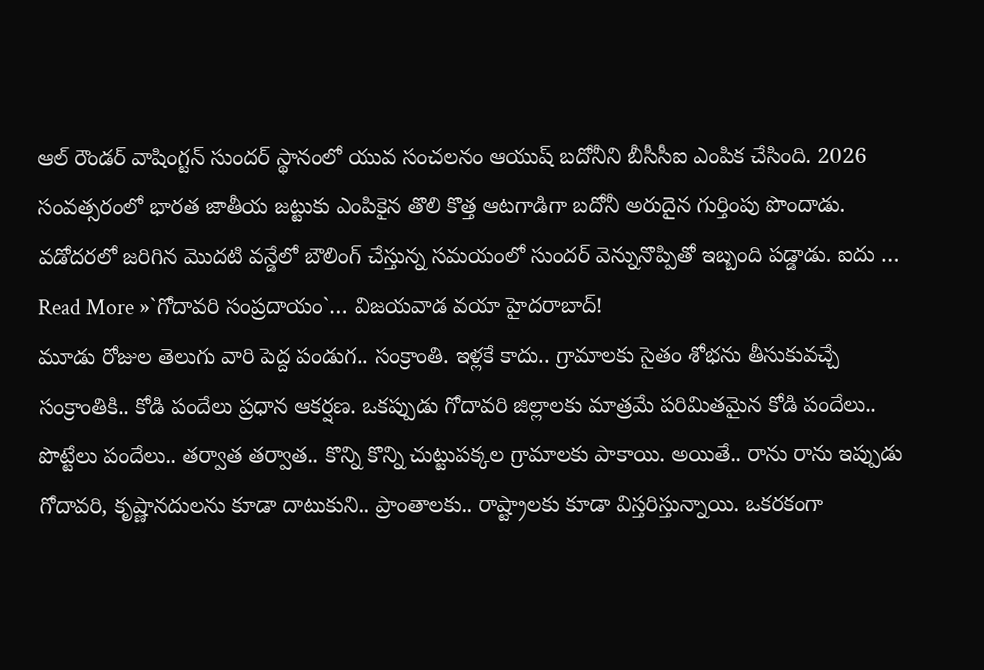ఆల్ రౌండర్ వాషింగ్టన్ సుందర్ స్థానంలో యువ సంచలనం ఆయుష్ బదోనీని బీసీసీఐ ఎంపిక చేసింది. 2026 సంవత్సరంలో భారత జాతీయ జట్టుకు ఎంపికైన తొలి కొత్త ఆటగాడిగా బదోనీ అరుదైన గుర్తింపు పొందాడు. వడోదరలో జరిగిన మొదటి వన్డేలో బౌలింగ్ చేస్తున్న సమయంలో సుందర్ వెన్నునొప్పితో ఇబ్బంది పడ్డాడు. ఐదు …
Read More »`గోదావరి సంప్రదాయం`… విజయవాడ వయా హైదరాబాద్!
మూడు రోజుల తెలుగు వారి పెద్ద పండుగ.. సంక్రాంతి. ఇళ్లకే కాదు.. గ్రామాలకు సైతం శోభను తీసుకువచ్చే సంక్రాంతికి.. కోడి పందేలు ప్రధాన ఆకర్షణ. ఒకప్పుడు గోదావరి జిల్లాలకు మాత్రమే పరిమితమైన కోడి పందేలు.. పొట్టేలు పందేలు.. తర్వాత తర్వాత.. కొన్ని కొన్ని చుట్టుపక్కల గ్రామాలకు పాకాయి. అయితే.. రాను రాను ఇప్పుడు గోదావరి, కృష్ణానదులను కూడా దాటుకుని.. ప్రాంతాలకు.. రాష్ట్రాలకు కూడా విస్తరిస్తున్నాయి. ఒకరకంగా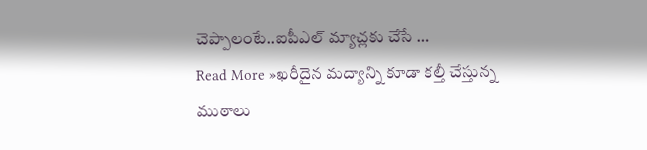చెప్పాలంటే..ఐపీఎల్ మ్యాచ్లకు చేసే …
Read More »ఖరీదైన మద్యాన్ని కూడా కల్తీ చేస్తున్న ముఠాలు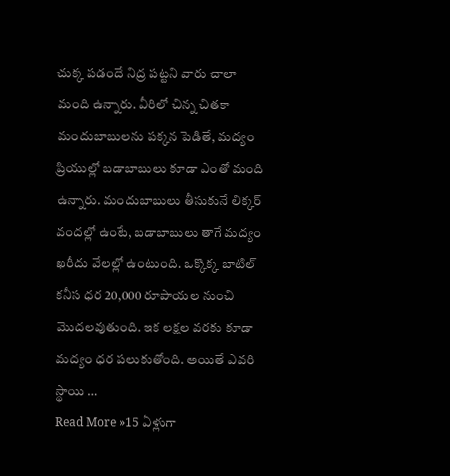చుక్క పడందే నిద్ర పట్టని వారు చాలా మంది ఉన్నారు. వీరిలో చిన్న చితకా మందుబాబులను పక్కన పెడితే, మద్యం ప్రియుల్లో బడాబాబులు కూడా ఎంతో మంది ఉన్నారు. మందుబాబులు తీసుకునే లిక్కర్ వందల్లో ఉంటే, బడాబాబులు తాగే మద్యం ఖరీదు వేలల్లో ఉంటుంది. ఒక్కొక్క బాటిల్ కనీస ధర 20,000 రూపాయల నుంచి మొదలవుతుంది. ఇక లక్షల వరకు కూడా మద్యం ధర పలుకుతోంది. అయితే ఎవరి స్థాయి …
Read More »15 ఏళ్లుగా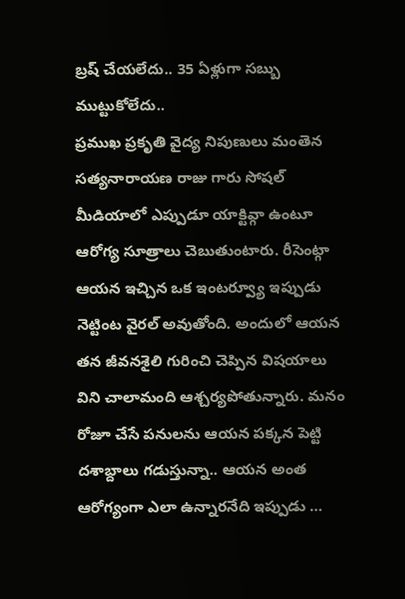బ్రష్ చేయలేదు.. 35 ఏళ్లుగా సబ్బు ముట్టుకోలేదు..
ప్రముఖ ప్రకృతి వైద్య నిపుణులు మంతెన సత్యనారాయణ రాజు గారు సోషల్ మీడియాలో ఎప్పుడూ యాక్టివ్గా ఉంటూ ఆరోగ్య సూత్రాలు చెబుతుంటారు. రీసెంట్గా ఆయన ఇచ్చిన ఒక ఇంటర్వ్యూ ఇప్పుడు నెట్టింట వైరల్ అవుతోంది. అందులో ఆయన తన జీవనశైలి గురించి చెప్పిన విషయాలు విని చాలామంది ఆశ్చర్యపోతున్నారు. మనం రోజూ చేసే పనులను ఆయన పక్కన పెట్టి దశాబ్దాలు గడుస్తున్నా.. ఆయన అంత ఆరోగ్యంగా ఎలా ఉన్నారనేది ఇప్పుడు …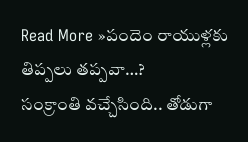Read More »పందెం రాయుళ్లకు తిప్పలు తప్పవా…?
సంక్రాంతి వచ్చేసింది.. తోడుగా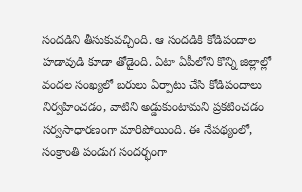సందడిని తీసుకువచ్చింది. ఆ సందడికి కోడిపందాల హడావుడి కూడా తోడైంది. ఏటా ఏపీలోని కొన్ని జిల్లాల్లో వందల సంఖ్యలో బరులు ఏర్పాటు చేసి కోడిపందాలు నిర్వహించడం, వాటిని అడ్డుకుంటామని ప్రకటించడం సర్వసాధారణంగా మారిపోయింది. ఈ నేపథ్యంలో, సంక్రాంతి పండుగ సందర్భంగా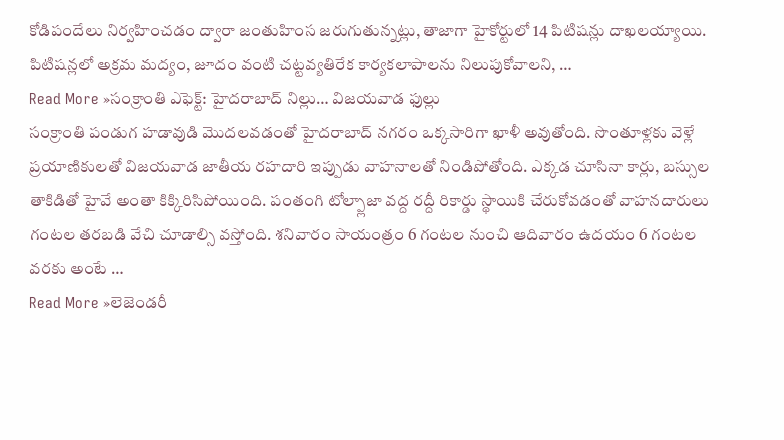కోడిపందేలు నిర్వహించడం ద్వారా జంతుహింస జరుగుతున్నట్లు, తాజాగా హైకోర్టులో 14 పిటిషన్లు దాఖలయ్యాయి. పిటిషన్లలో అక్రమ మద్యం, జూదం వంటి చట్టవ్యతిరేక కార్యకలాపాలను నిలుపుకోవాలని, …
Read More »సంక్రాంతి ఎఫెక్ట్: హైదరాబాద్ నిల్లు… విజయవాడ ఫుల్లు
సంక్రాంతి పండుగ హడావుడి మొదలవడంతో హైదరాబాద్ నగరం ఒక్కసారిగా ఖాళీ అవుతోంది. సొంతూళ్లకు వెళ్లే ప్రయాణికులతో విజయవాడ జాతీయ రహదారి ఇప్పుడు వాహనాలతో నిండిపోతోంది. ఎక్కడ చూసినా కార్లు, బస్సుల తాకిడితో హైవే అంతా కిక్కిరిసిపోయింది. పంతంగి టోల్ప్లాజా వద్ద రద్దీ రికార్డు స్థాయికి చేరుకోవడంతో వాహనదారులు గంటల తరబడి వేచి చూడాల్సి వస్తోంది. శనివారం సాయంత్రం 6 గంటల నుంచి ఆదివారం ఉదయం 6 గంటల వరకు అంటే …
Read More »లెజెండరీ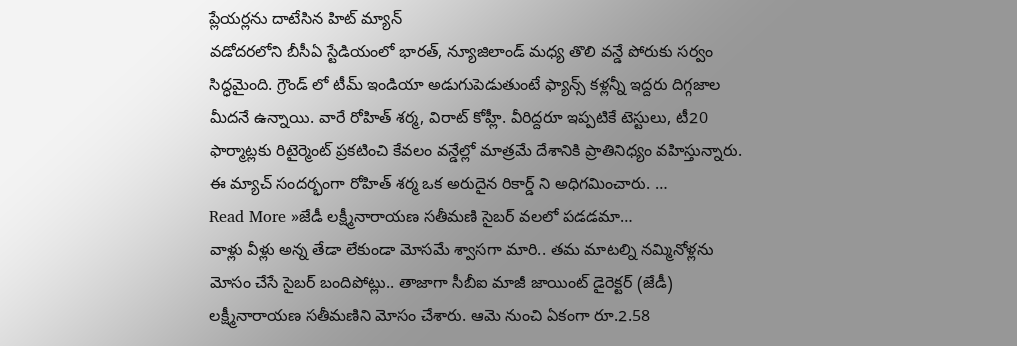ప్లేయర్లను దాటేసిన హిట్ మ్యాన్
వడోదరలోని బీసీఏ స్టేడియంలో భారత్, న్యూజిలాండ్ మధ్య తొలి వన్డే పోరుకు సర్వం సిద్ధమైంది. గ్రౌండ్ లో టీమ్ ఇండియా అడుగుపెడుతుంటే ఫ్యాన్స్ కళ్లన్నీ ఇద్దరు దిగ్గజాల మీదనే ఉన్నాయి. వారే రోహిత్ శర్మ, విరాట్ కోహ్లీ. వీరిద్దరూ ఇప్పటికే టెస్టులు, టీ20 ఫార్మాట్లకు రిటైర్మెంట్ ప్రకటించి కేవలం వన్డేల్లో మాత్రమే దేశానికి ప్రాతినిధ్యం వహిస్తున్నారు. ఈ మ్యాచ్ సందర్భంగా రోహిత్ శర్మ ఒక అరుదైన రికార్డ్ ని అధిగమించారు. …
Read More »జేడీ లక్ష్మీనారాయణ సతీమణి సైబర్ వలలో పడడమా…
వాళ్లు వీళ్లు అన్న తేడా లేకుండా మోసమే శ్వాసగా మారి.. తమ మాటల్ని నమ్మినోళ్లను మోసం చేసే సైబర్ బందిపోట్లు.. తాజాగా సీబీఐ మాజీ జాయింట్ డైరెక్టర్ (జేడీ) లక్ష్మీనారాయణ సతీమణిని మోసం చేశారు. ఆమె నుంచి ఏకంగా రూ.2.58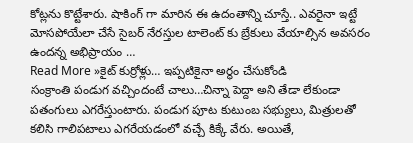కోట్లను కొట్టేశారు. షాకింగ్ గా మారిన ఈ ఉదంతాన్ని చూస్తే.. ఎవరైనా ఇట్టే మోసపోయేలా చేసే సైబర్ నేరస్తుల టాలెంట్ కు బ్రేకులు వేయాల్సిన అవసరం ఉందన్న అభిప్రాయం …
Read More »కైట్ కుర్రోళ్లు… ఇప్పటికైనా అర్థం చేసుకోండి
సంక్రాంతి పండుగ వచ్చిందంటే చాలు…చిన్నా పెద్దా అని తేడా లేకుండా పతంగులు ఎగరేస్తుంటారు. పండుగ పూట కుటుంబ సభ్యులు, మిత్రులతో కలిసి గాలిపటాలు ఎగరేయడంలో వచ్చే కిక్కే వేరు. అయితే,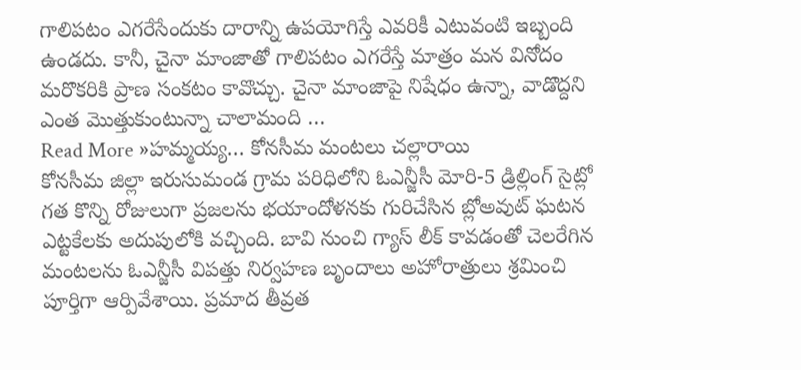గాలిపటం ఎగరేసేందుకు దారాన్ని ఉపయోగిస్తే ఎవరికీ ఎటువంటి ఇబ్బంది ఉండదు. కానీ, చైనా మాంజాతో గాలిపటం ఎగరేస్తే మాత్రం మన వినోదం మరొకరికి ప్రాణ సంకటం కావొచ్చు. చైనా మాంజాపై నిషేధం ఉన్నా, వాడొద్దని ఎంత మొత్తుకుంటున్నా చాలామంది …
Read More »హమ్మయ్య… కోనసీమ మంటలు చల్లారాయి
కోనసీమ జిల్లా ఇరుసుమండ గ్రామ పరిధిలోని ఓఎన్జీసీ మోరి-5 డ్రిల్లింగ్ సైట్లో గత కొన్ని రోజులుగా ప్రజలను భయాందోళనకు గురిచేసిన బ్లోఅవుట్ ఘటన ఎట్టకేలకు అదుపులోకి వచ్చింది. బావి నుంచి గ్యాస్ లీక్ కావడంతో చెలరేగిన మంటలను ఓఎన్జీసీ విపత్తు నిర్వహణ బృందాలు అహోరాత్రులు శ్రమించి పూర్తిగా ఆర్పివేశాయి. ప్రమాద తీవ్రత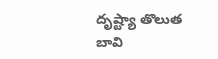దృష్ట్యా తొలుత బావి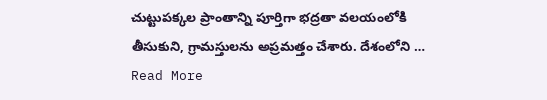చుట్టుపక్కల ప్రాంతాన్ని పూర్తిగా భద్రతా వలయంలోకి తీసుకుని, గ్రామస్తులను అప్రమత్తం చేశారు. దేశంలోని …
Read More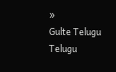»
Gulte Telugu Telugu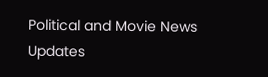Political and Movie News Updates